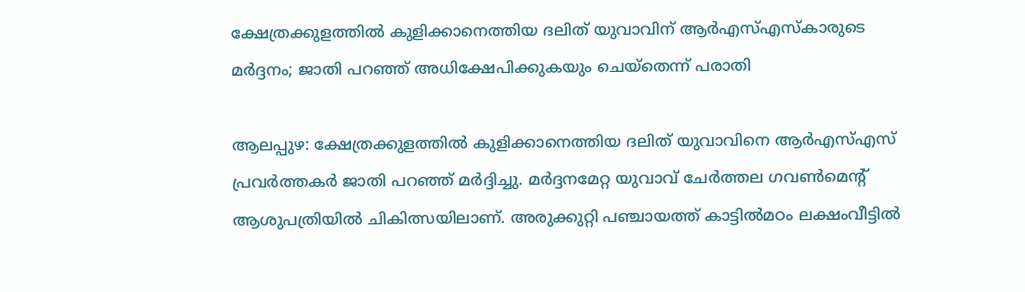ക്ഷേത്രക്കുളത്തില്‍ കുളിക്കാനെത്തിയ ദലിത് യുവാവിന് ആര്‍എസ്എസ്‌കാരുടെ മര്‍ദ്ദനം; ജാതി പറഞ്ഞ് അധിക്ഷേപിക്കുകയും ചെയ്‌തെന്ന് പരാതി

ആലപ്പുഴ: ക്ഷേത്രക്കുളത്തില്‍ കുളിക്കാനെത്തിയ ദലിത് യുവാവിനെ ആര്‍എസ്എസ് പ്രവര്‍ത്തകര്‍ ജാതി പറഞ്ഞ് മര്‍ദ്ദിച്ചു. മര്‍ദ്ദനമേറ്റ യുവാവ് ചേര്‍ത്തല ഗവണ്‍മെന്റ് ആശുപത്രിയില്‍ ചികിത്സയിലാണ്. അരുക്കുറ്റി പഞ്ചായത്ത് കാട്ടില്‍മഠം ലക്ഷംവീട്ടില്‍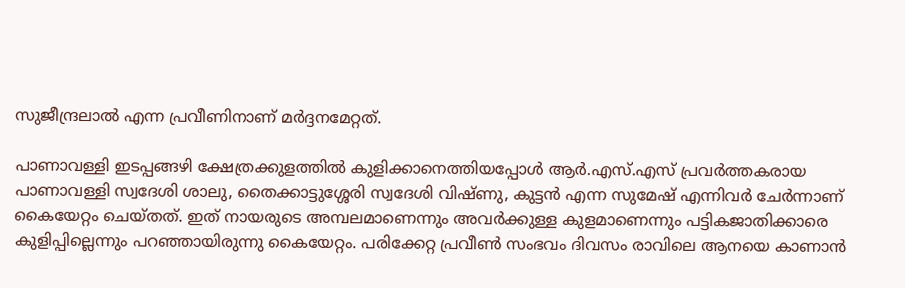സുജീന്ദ്രലാല്‍ എന്ന പ്രവീണിനാണ് മര്‍ദ്ദനമേറ്റത്.

പാണാവള്ളി ഇടപ്പങ്ങഴി ക്ഷേത്രക്കുളത്തില്‍ കുളിക്കാനെത്തിയപ്പോള്‍ ആര്‍.എസ്.എസ് പ്രവര്‍ത്തകരായ പാണാവള്ളി സ്വദേശി ശാലു, തൈക്കാട്ടുശ്ശേരി സ്വദേശി വിഷ്ണു, കുട്ടന്‍ എന്ന സുമേഷ് എന്നിവര്‍ ചേര്‍ന്നാണ് കൈയേറ്റം ചെയ്തത്. ഇത് നായരുടെ അമ്പലമാണെന്നും അവര്‍ക്കുള്ള കുളമാണെന്നും പട്ടികജാതിക്കാരെ കുളിപ്പില്ലെന്നും പറഞ്ഞായിരുന്നു കൈയേറ്റം. പരിക്കേറ്റ പ്രവീണ്‍ സംഭവം ദിവസം രാവിലെ ആനയെ കാണാന്‍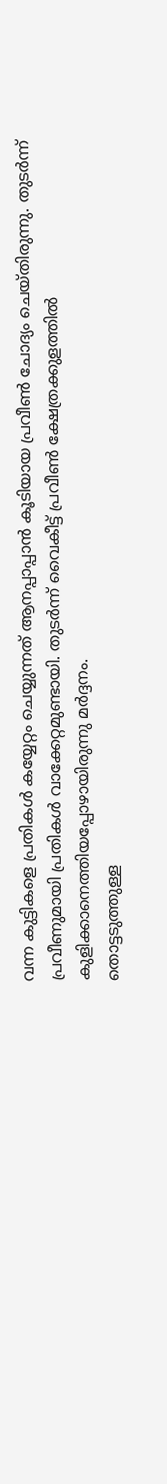വന്ന കുട്ടികളെ പ്രതികള്‍ കയ്യേറ്റം ചെയ്യുന്നത് ആനപ്പാപ്പാന്‍ കൂടിയായ പ്രവീണ്‍ ചോദ്യം ചെയ്തിരുന്നു. തുടര്‍ന്ന് പ്രവീണുമായി പ്രതികള്‍ വാക്കേറ്റമുണ്ടായി. തുടര്‍ന്ന് വൈകീട്ട് പ്രവീണ്‍ ക്ഷേത്രക്കുളത്തില്‍ കുളിക്കാനെത്തിയപ്പോഴായിരുന്നു മര്‍ദ്ദനം.
തൊട്ടടുത്തുള്ള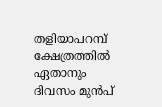തളിയാപറമ്പ് ക്ഷേത്രത്തില്‍ ഏതാനും ദിവസം മുന്‍പ്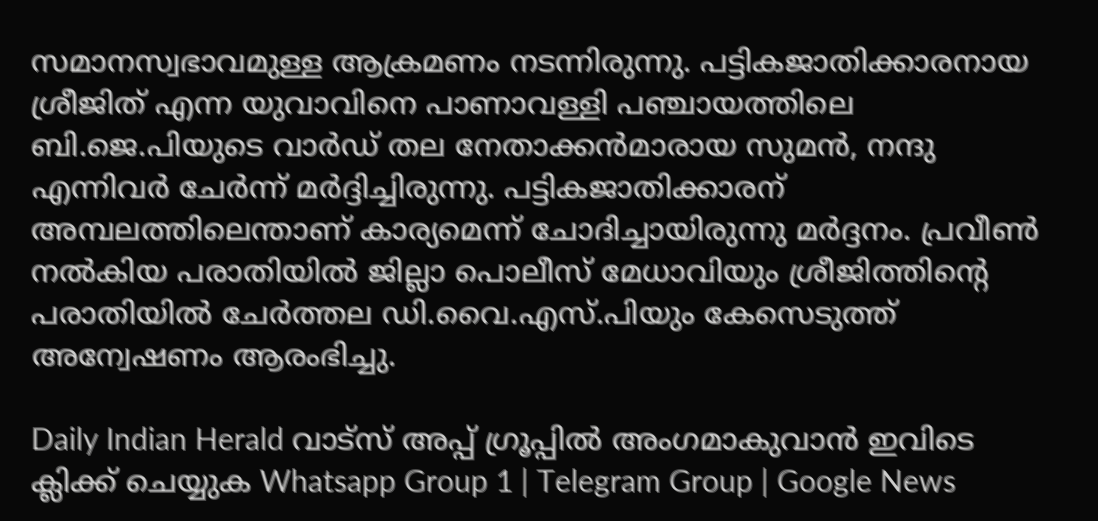സമാനസ്വഭാവമുള്ള ആക്രമണം നടന്നിരുന്നു. പട്ടികജാതിക്കാരനായ ശ്രീജിത് എന്ന യുവാവിനെ പാണാവള്ളി പഞ്ചായത്തിലെ ബി.ജെ.പിയുടെ വാര്‍ഡ് തല നേതാക്കന്‍മാരായ സുമന്‍, നന്ദു എന്നിവര്‍ ചേര്‍ന്ന് മര്‍ദ്ദിച്ചിരുന്നു. പട്ടികജാതിക്കാരന് അമ്പലത്തിലെന്താണ് കാര്യമെന്ന് ചോദിച്ചായിരുന്നു മര്‍ദ്ദനം. പ്രവീണ്‍ നല്‍കിയ പരാതിയില്‍ ജില്ലാ പൊലീസ് മേധാവിയും ശ്രീജിത്തിന്റെ പരാതിയില്‍ ചേര്‍ത്തല ഡി.വൈ.എസ്.പിയും കേസെടുത്ത് അന്വേഷണം ആരംഭിച്ചു.

Daily Indian Herald വാട്സ് അപ്പ് ഗ്രൂപ്പിൽ അംഗമാകുവാൻ ഇവിടെ ക്ലിക്ക് ചെയ്യുക Whatsapp Group 1 | Telegram Group | Google News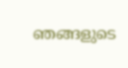ഞങ്ങളുടെ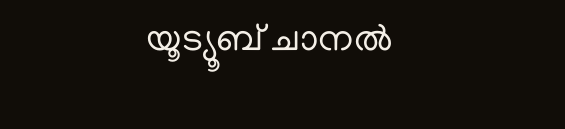യൂട്യൂബ് ചാനൽ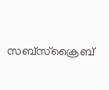സബ്സ്ക്രൈബ്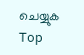ചെയ്യുക
Top